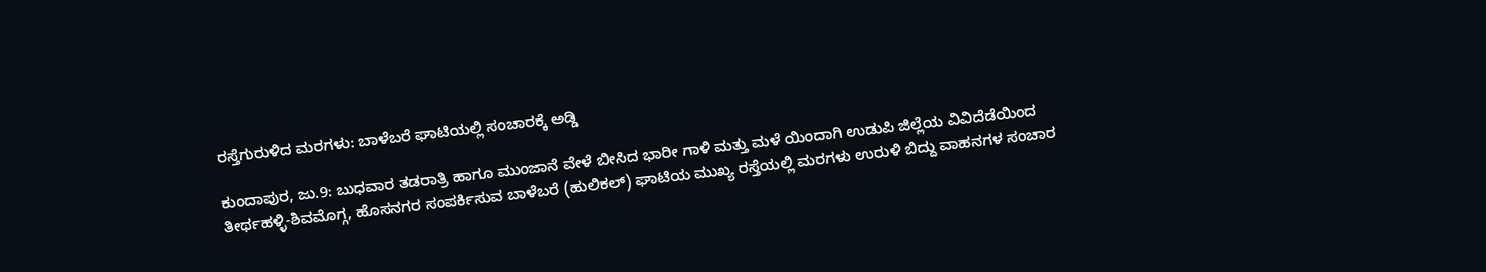ರಸ್ತೆಗುರುಳಿದ ಮರಗಳು: ಬಾಳೆಬರೆ ಘಾಟಿಯಲ್ಲಿ ಸಂಚಾರಕ್ಕೆ ಅಡ್ಡಿ

ಕುಂದಾಪುರ, ಜು.9: ಬುಧವಾರ ತಡರಾತ್ರಿ ಹಾಗೂ ಮುಂಜಾನೆ ವೇಳೆ ಬೀಸಿದ ಭಾರೀ ಗಾಳಿ ಮತ್ತು ಮಳೆ ಯಿಂದಾಗಿ ಉಡುಪಿ ಜಿಲ್ಲೆಯ ವಿವಿದೆಡೆಯಿಂದ ತೀರ್ಥಹಳ್ಳಿ-ಶಿವಮೊಗ್ಗ, ಹೊಸನಗರ ಸಂಪರ್ಕಿಸುವ ಬಾಳೆಬರೆ (ಹುಲಿಕಲ್) ಘಾಟಿಯ ಮುಖ್ಯ ರಸ್ತೆಯಲ್ಲಿ ಮರಗಳು ಉರುಳಿ ಬಿದ್ದು ವಾಹನಗಳ ಸಂಚಾರ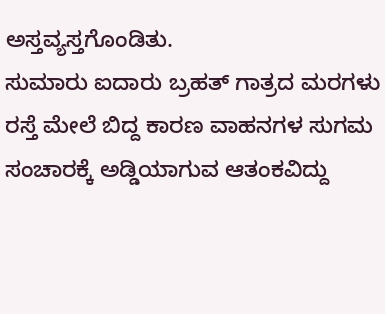ಅಸ್ತವ್ಯಸ್ತಗೊಂಡಿತು.
ಸುಮಾರು ಐದಾರು ಬ್ರಹತ್ ಗಾತ್ರದ ಮರಗಳು ರಸ್ತೆ ಮೇಲೆ ಬಿದ್ದ ಕಾರಣ ವಾಹನಗಳ ಸುಗಮ ಸಂಚಾರಕ್ಕೆ ಅಡ್ಡಿಯಾಗುವ ಆತಂಕವಿದ್ದು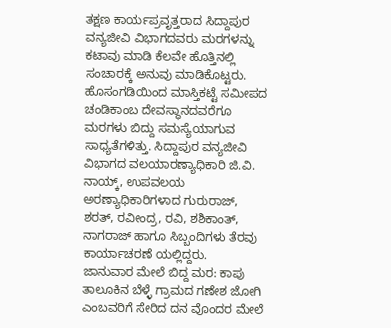ತಕ್ಷಣ ಕಾರ್ಯಪ್ರವೃತ್ತರಾದ ಸಿದ್ದಾಪುರ ವನ್ಯಜೀವಿ ವಿಭಾಗದವರು ಮರಗಳನ್ನು ಕಟಾವು ಮಾಡಿ ಕೆಲವೇ ಹೊತ್ತಿನಲ್ಲಿ ಸಂಚಾರಕ್ಕೆ ಅನುವು ಮಾಡಿಕೊಟ್ಟರು.
ಹೊಸಂಗಡಿಯಿಂದ ಮಾಸ್ತಿಕಟ್ಟೆ ಸಮೀಪದ ಚಂಡಿಕಾಂಬ ದೇವಸ್ಥಾನದವರೆಗೂ ಮರಗಳು ಬಿದ್ದು ಸಮಸ್ಯೆಯಾಗುವ ಸಾಧ್ಯತೆಗಳಿತ್ತು. ಸಿದ್ದಾಪುರ ವನ್ಯಜೀವಿ ವಿಭಾಗದ ವಲಯಾರಣ್ಯಾಧಿಕಾರಿ ಜಿ.ವಿ. ನಾಯ್ಕ್, ಉಪವಲಯ ಅರಣ್ಯಾಧಿಕಾರಿಗಳಾದ ಗುರುರಾಜ್, ಶರತ್, ರವೀಂದ್ರ, ರವಿ, ಶಶಿಕಾಂತ್, ನಾಗರಾಜ್ ಹಾಗೂ ಸಿಬ್ಬಂದಿಗಳು ತೆರವು ಕಾರ್ಯಾಚರಣೆ ಯಲ್ಲಿದ್ದರು.
ಜಾನುವಾರ ಮೇಲೆ ಬಿದ್ದ ಮರ: ಕಾಪು ತಾಲೂಕಿನ ಬೆಳ್ಳೆ ಗ್ರಾಮದ ಗಣೇಶ ಜೋಗಿ ಎಂಬವರಿಗೆ ಸೇರಿದ ದನ ವೊಂದರ ಮೇಲೆ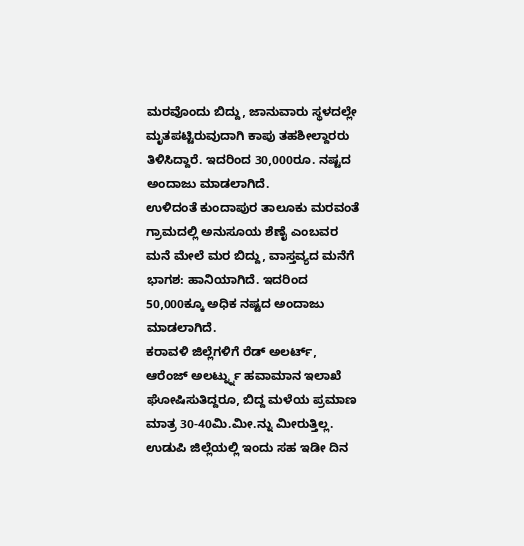ಮರವೊಂದು ಬಿದ್ದು, ಜಾನುವಾರು ಸ್ಥಳದಲ್ಲೇ ಮೃತಪಟ್ಟಿರುವುದಾಗಿ ಕಾಪು ತಹಶೀಲ್ದಾರರು ತಿಳಿಸಿದ್ದಾರೆ. ಇದರಿಂದ 30,000ರೂ. ನಷ್ಟದ ಅಂದಾಜು ಮಾಡಲಾಗಿದೆ.
ಉಳಿದಂತೆ ಕುಂದಾಪುರ ತಾಲೂಕು ಮರವಂತೆ ಗ್ರಾಮದಲ್ಲಿ ಅನುಸೂಯ ಶೆಣೈ ಎಂಬವರ ಮನೆ ಮೇಲೆ ಮರ ಬಿದ್ದು, ವಾಸ್ತವ್ಯದ ಮನೆಗೆ ಭಾಗಶ: ಹಾನಿಯಾಗಿದೆ. ಇದರಿಂದ 50,000ಕ್ಕೂ ಅಧಿಕ ನಷ್ಟದ ಅಂದಾಜು ಮಾಡಲಾಗಿದೆ.
ಕರಾವಳಿ ಜಿಲ್ಲೆಗಳಿಗೆ ರೆಡ್ ಅಲರ್ಟ್, ಆರೆಂಜ್ ಅಲರ್ಟ್ನ್ನು ಹವಾಮಾನ ಇಲಾಖೆ ಘೋಷಿಸುತಿದ್ದರೂ, ಬಿದ್ದ ಮಳೆಯ ಪ್ರಮಾಣ ಮಾತ್ರ 30-40ಮಿ.ಮೀ.ನ್ನು ಮೀರುತ್ತಿಲ್ಲ. ಉಡುಪಿ ಜಿಲ್ಲೆಯಲ್ಲಿ ಇಂದು ಸಹ ಇಡೀ ದಿನ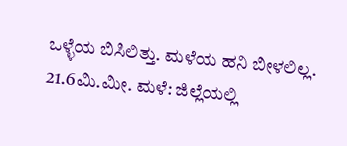ಒಳ್ಳೆಯ ಬಿಸಿಲಿತ್ತು. ಮಳೆಯ ಹನಿ ಬೀಳಲಿಲ್ಲ.
21.6ಮಿ.ಮೀ. ಮಳೆ: ಜಿಲ್ಲೆಯಲ್ಲಿ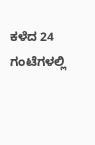ಕಳೆದ 24 ಗಂಟೆಗಳಲ್ಲಿ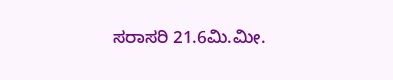ಸರಾಸರಿ 21.6ಮಿ.ಮೀ.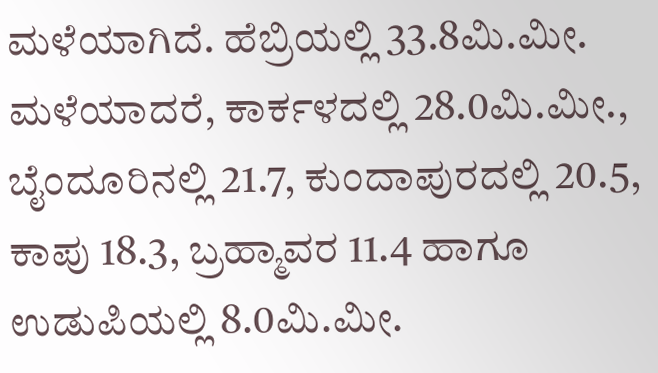ಮಳೆಯಾಗಿದೆ. ಹೆಬ್ರಿಯಲ್ಲಿ 33.8ಮಿ.ಮೀ. ಮಳೆಯಾದರೆ, ಕಾರ್ಕಳದಲ್ಲಿ 28.0ಮಿ.ಮೀ., ಬೈಂದೂರಿನಲ್ಲಿ 21.7, ಕುಂದಾಪುರದಲ್ಲಿ 20.5, ಕಾಪು 18.3, ಬ್ರಹ್ಮಾವರ 11.4 ಹಾಗೂ ಉಡುಪಿಯಲ್ಲಿ 8.0ಮಿ.ಮೀ.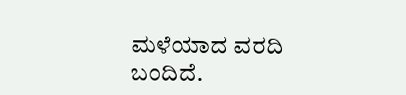ಮಳೆಯಾದ ವರದಿ ಬಂದಿದೆ.